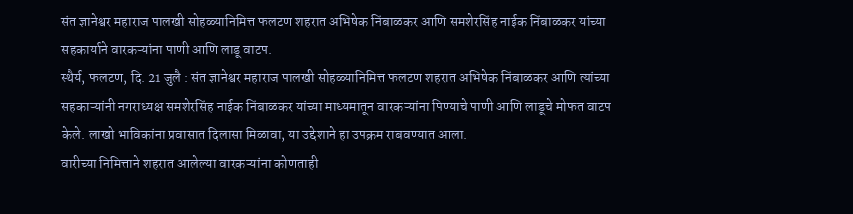संत ज्ञानेश्वर महाराज पालखी सोहळ्यानिमित्त फलटण शहरात अभिषेक निंबाळकर आणि समशेरसिंह नाईक निंबाळकर यांच्या सहकार्याने वारकऱ्यांना पाणी आणि लाडू वाटप.
स्थैर्य, फलटण, दि. 21 जुलै : संत ज्ञानेश्वर महाराज पालखी सोहळ्यानिमित्त फलटण शहरात अभिषेक निंबाळकर आणि त्यांच्या सहकाऱ्यांनी नगराध्यक्ष समशेरसिंह नाईक निंबाळकर यांच्या माध्यमातून वारकऱ्यांना पिण्याचे पाणी आणि लाडूचे मोफत वाटप केले. लाखो भाविकांना प्रवासात दिलासा मिळावा, या उद्देशाने हा उपक्रम राबवण्यात आला.
वारीच्या निमित्ताने शहरात आलेल्या वारकऱ्यांना कोणताही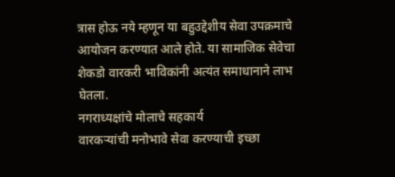त्रास होऊ नये म्हणून या बहुउद्देशीय सेवा उपक्रमाचे आयोजन करण्यात आले होते. या सामाजिक सेवेचा शेकडो वारकरी भाविकांनी अत्यंत समाधानाने लाभ घेतला.
नगराध्यक्षांचे मोलाचे सहकार्य
वारकऱ्यांची मनोभावे सेवा करण्याची इच्छा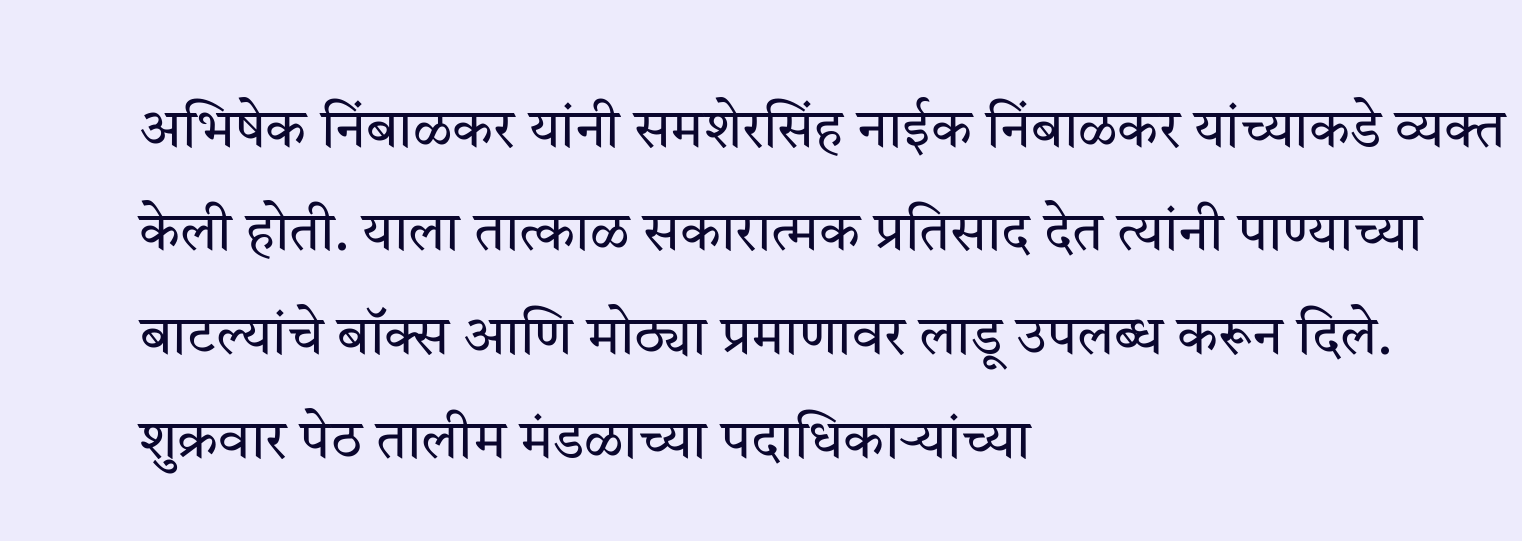अभिषेक निंबाळकर यांनी समशेरसिंह नाईक निंबाळकर यांच्याकडे व्यक्त केली होती. याला तात्काळ सकारात्मक प्रतिसाद देत त्यांनी पाण्याच्या बाटल्यांचे बॉक्स आणि मोठ्या प्रमाणावर लाडू उपलब्ध करून दिले.
शुक्रवार पेठ तालीम मंडळाच्या पदाधिकाऱ्यांच्या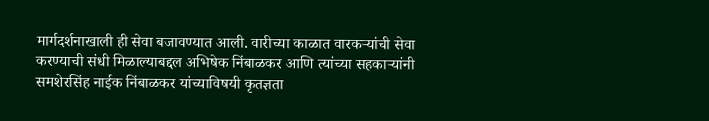मार्गदर्शनाखाली ही सेवा बजावण्यात आली. वारीच्या काळात वारकऱ्यांची सेवा करण्याची संधी मिळाल्याबद्दल अभिषेक निंबाळकर आणि त्यांच्या सहकाऱ्यांनी समशेरसिंह नाईक निंबाळकर यांच्याविषयी कृतज्ञता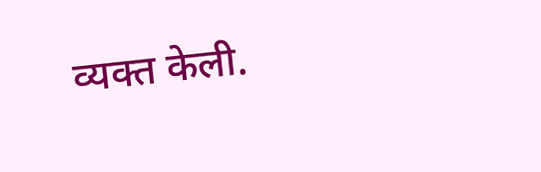व्यक्त केली.